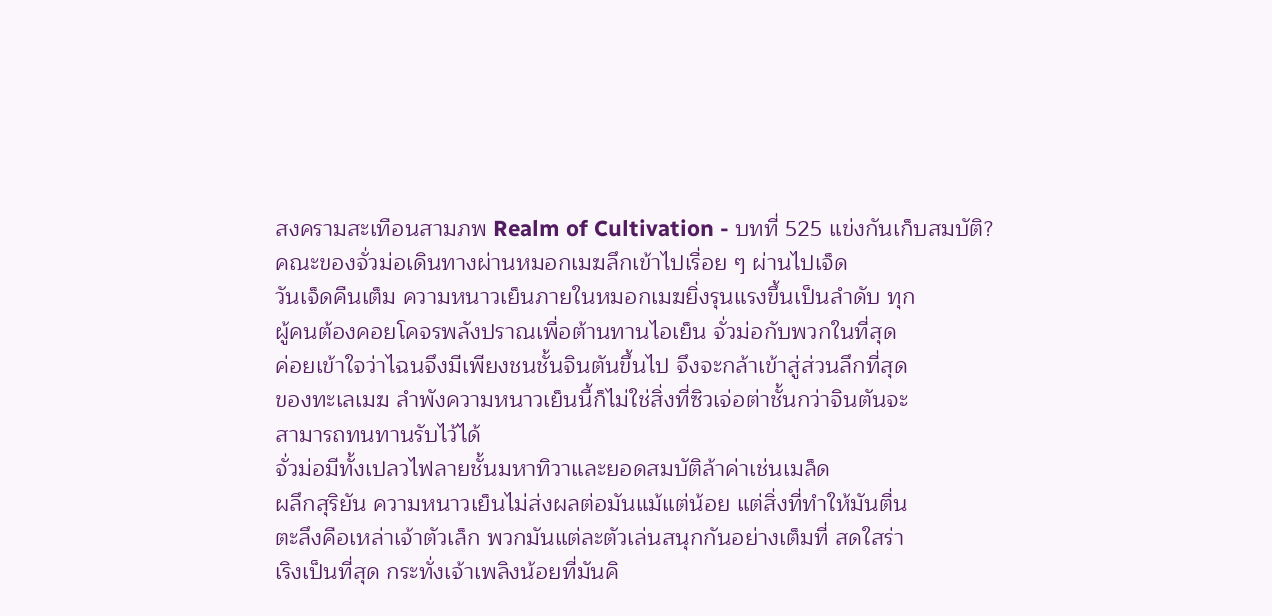สงครามสะเทือนสามภพ Realm of Cultivation - บทที่ 525 แข่งกันเก็บสมบัติ?
คณะของจั่วม่อเดินทางผ่านหมอกเมฆลึกเข้าไปเรื่อย ๆ ผ่านไปเจ็ด
วันเจ็ดคืนเต็ม ความหนาวเย็นภายในหมอกเมฆยิ่งรุนแรงขึ้นเป็นลำดับ ทุก
ผู้คนต้องคอยโคจรพลังปราณเพื่อต้านทานไอเย็น จั่วม่อกับพวกในที่สุด
ค่อยเข้าใจว่าไฉนจึงมีเพียงชนชั้นจินตันขึ้นไป จึงจะกล้าเข้าสู่ส่วนลึกที่สุด
ของทะเลเมฆ ลำพังความหนาวเย็นนี้ก็ไม่ใช่สิ่งที่ซิวเจ่อต่าชั้นกว่าจินตันจะ
สามารถทนทานรับไว้ได้
จั่วม่อมีทั้งเปลวไฟลายชั้นมหาทิวาและยอดสมบัติล้าค่าเช่นเมล็ด
ผลึกสุริยัน ความหนาวเย็นไม่ส่งผลต่อมันแม้แต่น้อย แต่สิ่งที่ทำให้มันตื่น
ตะลึงคือเหล่าเจ้าตัวเล็ก พวกมันแต่ละตัวเล่นสนุกกันอย่างเต็มที่ สดใสร่า
เริงเป็นที่สุด กระทั่งเจ้าเพลิงน้อยที่มันคิ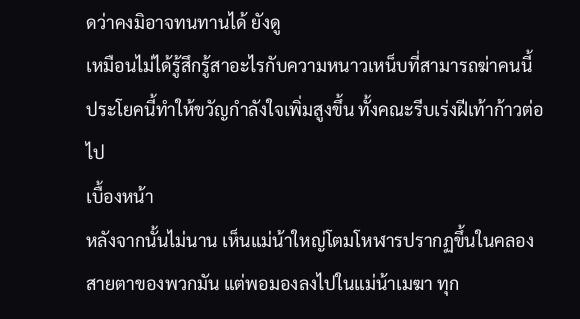ดว่าคงมิอาจทนทานได้ ยังดู
เหมือนไม่ได้รู้สึกรู้สาอะไรกับความหนาวเหน็บที่สามารถฆ่าคนนี้
ประโยคนี้ทำให้ขวัญกำลังใจเพิ่มสูงขึ้น ทั้งคณะรีบเร่งฝีเท้าก้าวต่อไป
เบื้องหน้า
หลังจากนั้นไม่นาน เห็นแม่น้าใหญ่โตมโหฬารปรากฏขึ้นในคลอง
สายตาของพวกมัน แต่พอมองลงไปในแม่น้าเมฆา ทุก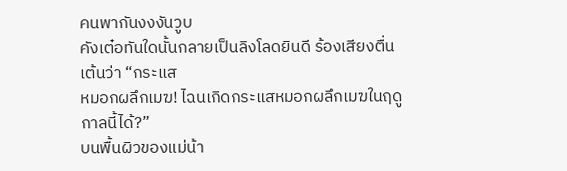คนพากันงงงันวูบ
คังเต๋อทันใดนั้นกลายเป็นลิงโลดยินดี ร้องเสียงตื่นเต้นว่า “กระแส
หมอกผลึกเมฆ! ไฉนเกิดกระแสหมอกผลึกเมฆในฤดูกาลนี้ได้?”
บนพื้นผิวของแม่น้า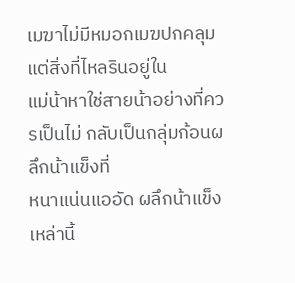เมฆาไม่มีหมอกเมฆปกคลุม แต่สิ่งที่ไหลรินอยู่ใน
แม่น้าหาใช่สายน้าอย่างที่ควรเป็นไม่ กลับเป็นกลุ่มก้อนผลึกน้าแข็งที่
หนาแน่นแออัด ผลึกน้าแข็งเหล่านี้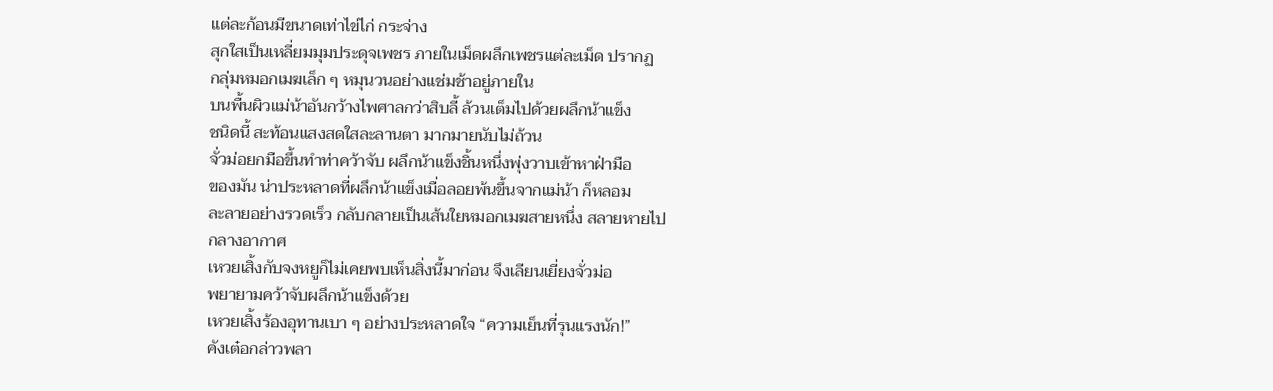แต่ละก้อนมีขนาดเท่าไข่ไก่ กระจ่าง
สุกใสเป็นเหลี่ยมมุมประดุจเพชร ภายในเม็ดผลึกเพชรแต่ละเม็ด ปรากฏ
กลุ่มหมอกเมฆเล็ก ๆ หมุนวนอย่างแช่มช้าอยู่ภายใน
บนพื้นผิวแม่น้าอันกว้างไพศาลกว่าสิบลี้ ล้วนเต็มไปด้วยผลึกน้าแข็ง
ชนิดนี้ สะท้อนแสงสดใสละลานตา มากมายนับไม่ถ้วน
จั่วม่อยกมือขึ้นทำท่าคว้าจับ ผลึกน้าแข็งชิ้นหนึ่งพุ่งวาบเข้าหาฝ่ามือ
ของมัน น่าประหลาดที่ผลึกน้าแข็งเมื่อลอยพ้นขึ้นจากแม่น้า ก็หลอม
ละลายอย่างรวดเร็ว กลับกลายเป็นเส้นใยหมอกเมฆสายหนึ่ง สลายหายไป
กลางอากาศ
เหวยเสิ้งกับจงหยูก็ไม่เคยพบเห็นสิ่งนี้มาก่อน จึงเลียนเยี่ยงจั่วม่อ
พยายามคว้าจับผลึกน้าแข็งด้วย
เหวยเสิ้งร้องอุทานเบา ๆ อย่างประหลาดใจ “ความเย็นที่รุนแรงนัก!”
คังเต๋อกล่าวพลา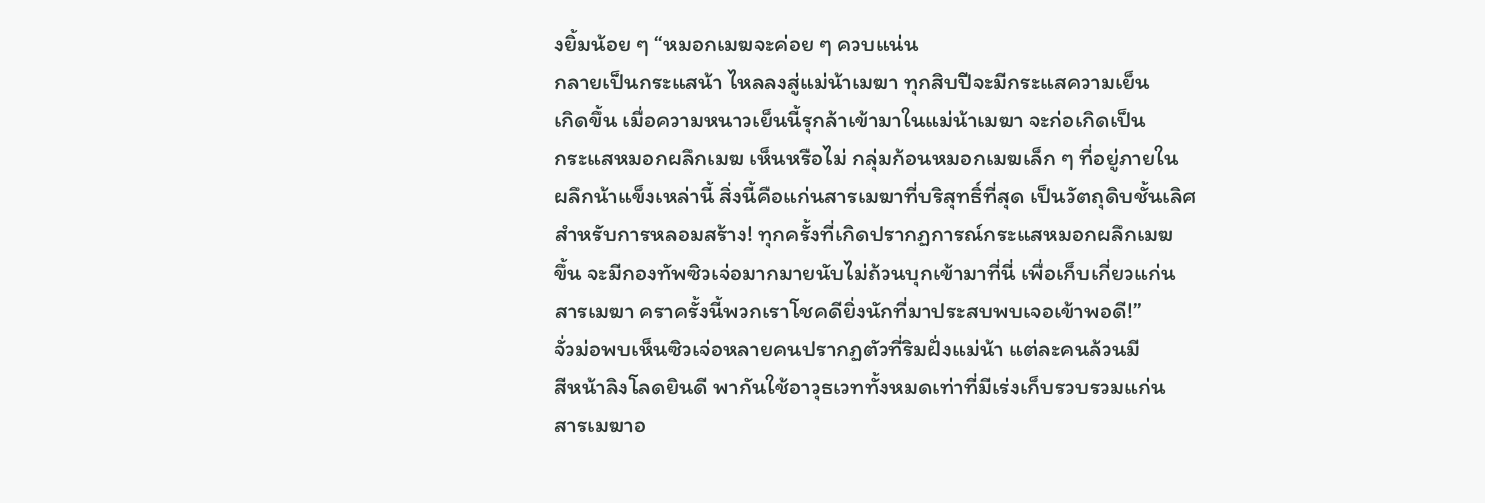งยิ้มน้อย ๆ “หมอกเมฆจะค่อย ๆ ควบแน่น
กลายเป็นกระแสน้า ไหลลงสู่แม่น้าเมฆา ทุกสิบปีจะมีกระแสความเย็น
เกิดขึ้น เมื่อความหนาวเย็นนี้รุกล้าเข้ามาในแม่น้าเมฆา จะก่อเกิดเป็น
กระแสหมอกผลึกเมฆ เห็นหรือไม่ กลุ่มก้อนหมอกเมฆเล็ก ๆ ที่อยู่ภายใน
ผลึกน้าแข็งเหล่านี้ สิ่งนี้คือแก่นสารเมฆาที่บริสุทธิ์ที่สุด เป็นวัตถุดิบชั้นเลิศ
สำหรับการหลอมสร้าง! ทุกครั้งที่เกิดปรากฏการณ์กระแสหมอกผลึกเมฆ
ขึ้น จะมีกองทัพซิวเจ่อมากมายนับไม่ถ้วนบุกเข้ามาที่นี่ เพื่อเก็บเกี่ยวแก่น
สารเมฆา คราครั้งนี้พวกเราโชคดียิ่งนักที่มาประสบพบเจอเข้าพอดี!”
จั่วม่อพบเห็นซิวเจ่อหลายคนปรากฏตัวที่ริมฝั่งแม่น้า แต่ละคนล้วนมี
สีหน้าลิงโลดยินดี พากันใช้อาวุธเวททั้งหมดเท่าที่มีเร่งเก็บรวบรวมแก่น
สารเมฆาอ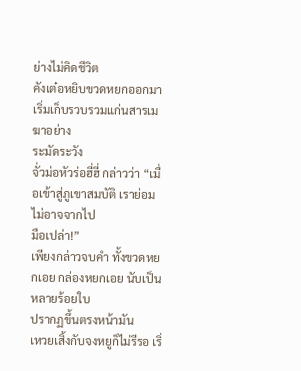ย่างไม่คิดชีวิต
คังเต๋อหยิบขวดหยกออกมา เริ่มเก็บรวบรวมแก่นสารเมฆาอย่าง
ระมัดระวัง
จั่วม่อหัวร่อฮี่ฮี่ กล่าวว่า “เมื่อเข้าสู่ภูเขาสมบัติ เราย่อมไม่อาจจากไป
มือเปล่า!”
เพียงกล่าวจบคำ ทั้งขวดหยกเอย กล่องหยกเอย นับเป็นหลายร้อยใบ
ปรากฏขึ้นตรงหน้ามัน
เหวยเสิ้งกับจงหยูก็ไม่รีรอ เริ่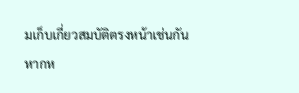มเก็บเกี่ยวสมบัติตรงหน้าเช่นกัน
หากห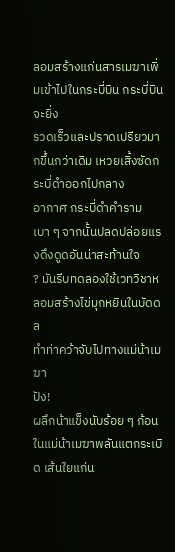ลอมสร้างแก่นสารเมฆาเพิ่มเข้าไปในกระบี่บิน กระบี่บินจะยิ่ง
รวดเร็วและปราดเปรียวมากขึ้นกว่าเดิม เหวยเสิ้งซัดกระบี่ดำออกไปกลาง
อากาศ กระบี่ดำคำรามเบา ๆ จากนั้นปลดปล่อยแรงดึงดูดอันน่าสะท้านใจ
? มันรีบทดลองใช้เวทวิชาหลอมสร้างไข่มุกหยินในบัดดล
ทำท่าคว้าจับไปทางแม่น้าเมฆา
ปัง!
ผลึกน้าแข็งนับร้อย ๆ ก้อนในแม่น้าเมฆาพลันแตกระเบิด เส้นใยแก่น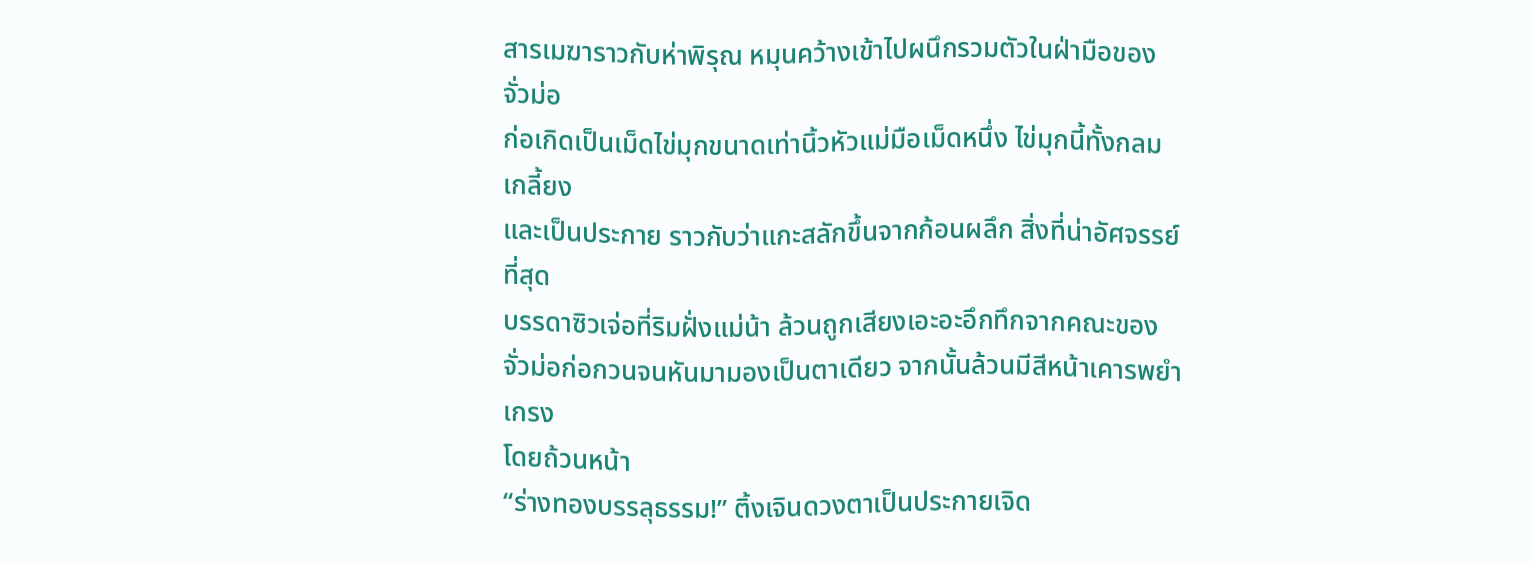สารเมฆาราวกับห่าพิรุณ หมุนคว้างเข้าไปผนึกรวมตัวในฝ่ามือของจั่วม่อ
ก่อเกิดเป็นเม็ดไข่มุกขนาดเท่านิ้วหัวแม่มือเม็ดหนึ่ง ไข่มุกนี้ทั้งกลมเกลี้ยง
และเป็นประกาย ราวกับว่าแกะสลักขึ้นจากก้อนผลึก สิ่งที่น่าอัศจรรย์ที่สุด
บรรดาซิวเจ่อที่ริมฝั่งแม่น้า ล้วนถูกเสียงเอะอะอึกทึกจากคณะของ
จั่วม่อก่อกวนจนหันมามองเป็นตาเดียว จากนั้นล้วนมีสีหน้าเคารพยำเกรง
โดยถ้วนหน้า
“ร่างทองบรรลุธรรม!” ติ้งเจินดวงตาเป็นประกายเจิด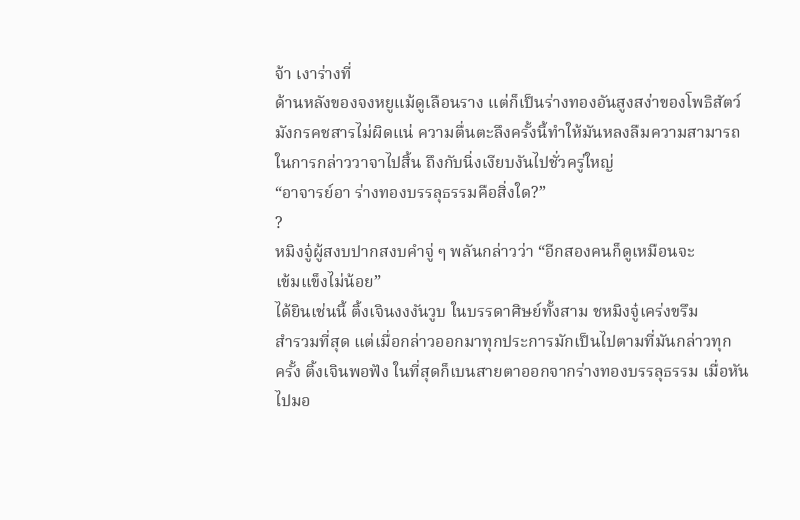จ้า เงาร่างที่
ด้านหลังของจงหยูแม้ดูเลือนราง แต่ก็เป็นร่างทองอันสูงสง่าของโพธิสัตว์
มังกรคชสารไม่ผิดแน่ ความตื่นตะลึงครั้งนี้ทำให้มันหลงลืมความสามารถ
ในการกล่าววาจาไปสิ้น ถึงกับนิ่งเงียบงันไปชั่วครู่ใหญ่
“อาจารย์อา ร่างทองบรรลุธรรมคือสิ่งใด?”
?
หมิงจู๋ผู้สงบปากสงบคำจู่ ๆ พลันกล่าวว่า “อีกสองคนก็ดูเหมือนจะ
เข้มแข็งไม่น้อย”
ได้ยินเช่นนี้ ติ้งเจินงงงันวูบ ในบรรดาศิษย์ทั้งสาม ชหมิงจู๋เคร่งขรึม
สำรวมที่สุด แต่เมื่อกล่าวออกมาทุกประการมักเป็นไปตามที่มันกล่าวทุก
ครั้ง ติ้งเจินพอฟัง ในที่สุดก็เบนสายตาออกจากร่างทองบรรลุธรรม เมื่อหัน
ไปมอ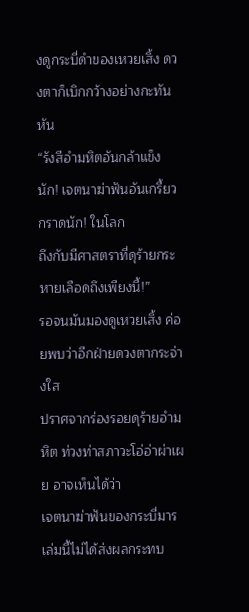งดูกระบี่ดำของเหวยเสิ้ง ดวงตาก็เบิกกว้างอย่างกะทันหัน
“รังสีอำมหิตอันกล้าแข็งนัก! เจตนาฆ่าฟันอันเกรี้ยวกราดนัก! ในโลก
ถึงกับมีศาสตราที่ดุร้ายกระหายเลือดถึงเพียงนี้!”
รอจนมันมองดูเหวยเสิ้ง ค่อยพบว่าอีกฝ่ายดวงตากระจ่างใส
ปราศจากร่องรอยดุร้ายอำมหิต ท่วงท่าสภาวะโอ่อ่าผ่าเผย อาจเห็นได้ว่า
เจตนาฆ่าฟันของกระบี่มารเล่มนี้ไม่ได้ส่งผลกระทบ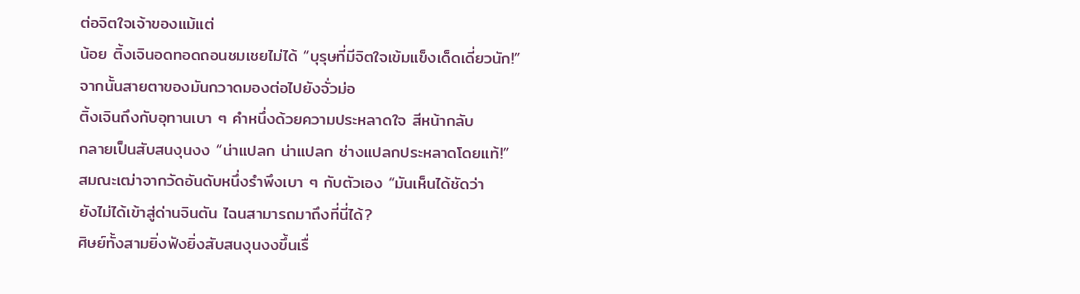ต่อจิตใจเจ้าของแม้แต่
น้อย ติ้งเจินอดทอดถอนชมเชยไม่ได้ “บุรุษที่มีจิตใจเข้มแข็งเด็ดเดี่ยวนัก!”
จากนั้นสายตาของมันกวาดมองต่อไปยังจั่วม่อ
ติ้งเจินถึงกับอุทานเบา ๆ คำหนึ่งด้วยความประหลาดใจ สีหน้ากลับ
กลายเป็นสับสนงุนงง “น่าแปลก น่าแปลก ช่างแปลกประหลาดโดยแท้!”
สมณะเฒ่าจากวัดอันดับหนึ่งรำพึงเบา ๆ กับตัวเอง “มันเห็นได้ชัดว่า
ยังไม่ได้เข้าสู่ด่านจินตัน ไฉนสามารถมาถึงที่นี่ได้?
ศิษย์ทั้งสามยิ่งฟังยิ่งสับสนงุนงงขึ้นเรื่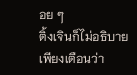อย ๆ
ติ้งเจินก็ไม่อธิบาย เพียงเตือนว่า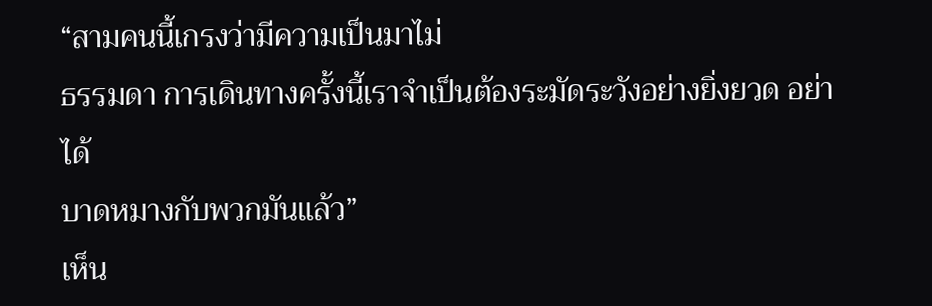“สามคนนี้เกรงว่ามีความเป็นมาไม่
ธรรมดา การเดินทางครั้งนี้เราจำเป็นต้องระมัดระวังอย่างยิ่งยวด อย่าได้
บาดหมางกับพวกมันแล้ว”
เห็น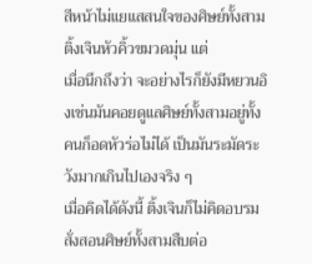สีหน้าไม่แยแสสนใจของศิษย์ทั้งสาม ติ้งเจินหัวคิ้วขมวดมุ่น แต่
เมื่อนึกถึงว่า จะอย่างไรก็ยังมีหยวนอิงเช่นมันคอยดูแลศิษย์ทั้งสามอยู่ทั้ง
คนก็อดหัวร่อไม่ได้ เป็นมันระมัดระวังมากเกินไปเองจริง ๆ
เมื่อคิดได้ดังนี้ ติ้งเจินก็ไม่คิดอบรมสั่งสอนศิษย์ทั้งสามสืบต่อ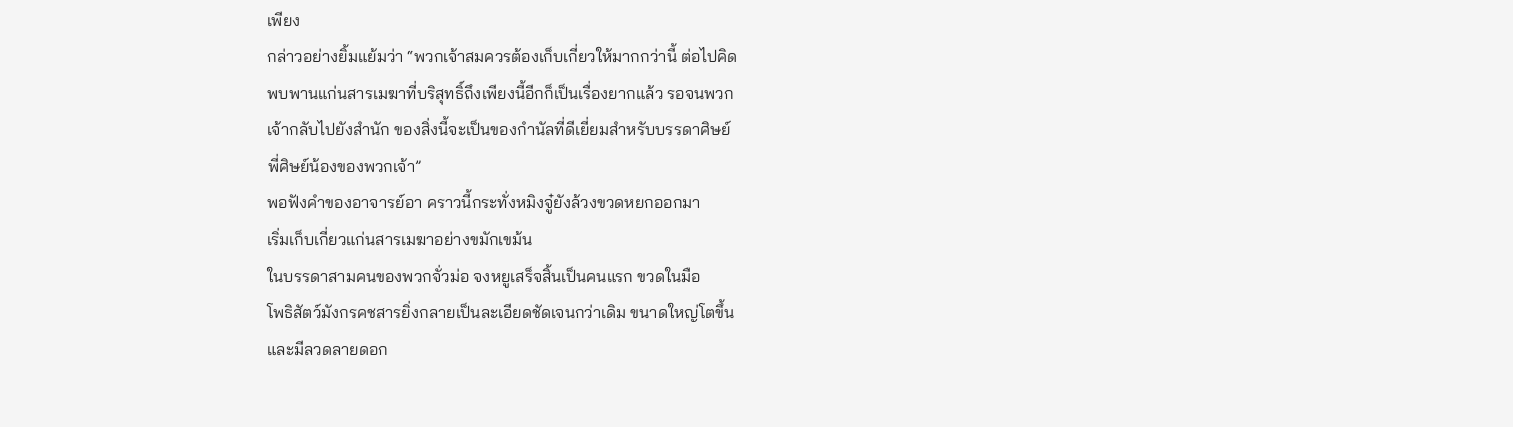เพียง
กล่าวอย่างยิ้มแย้มว่า “พวกเจ้าสมควรต้องเก็บเกี่ยวให้มากกว่านี้ ต่อไปคิด
พบพานแก่นสารเมฆาที่บริสุทธิ์ถึงเพียงนี้อีกก็เป็นเรื่องยากแล้ว รอจนพวก
เจ้ากลับไปยังสำนัก ของสิ่งนี้จะเป็นของกำนัลที่ดีเยี่ยมสำหรับบรรดาศิษย์
พี่ศิษย์น้องของพวกเจ้า”
พอฟังคำของอาจารย์อา คราวนี้กระทั่งหมิงจู๋ยังล้วงขวดหยกออกมา
เริ่มเก็บเกี่ยวแก่นสารเมฆาอย่างขมักเขม้น
ในบรรดาสามคนของพวกจั่วม่อ จงหยูเสร็จสิ้นเป็นคนแรก ขวดในมือ
โพธิสัตว์มังกรคชสารยิ่งกลายเป็นละเอียดชัดเจนกว่าเดิม ขนาดใหญ่โตขึ้น
และมีลวดลายดอก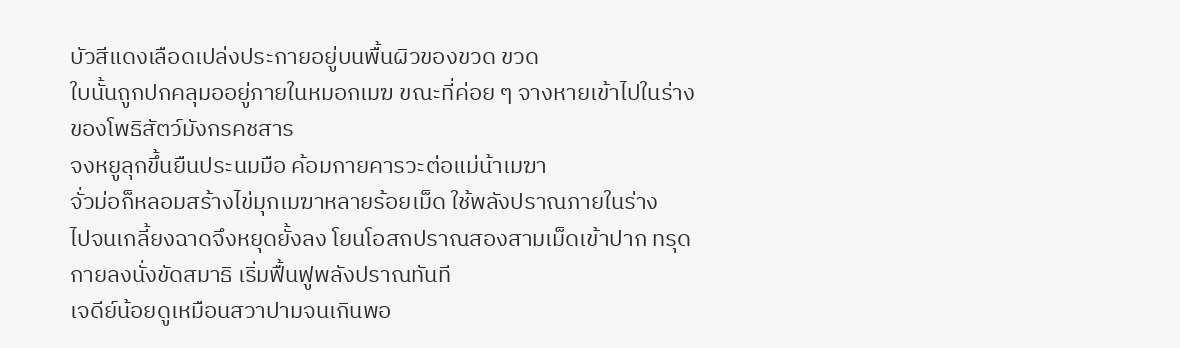บัวสีแดงเลือดเปล่งประกายอยู่บนพื้นผิวของขวด ขวด
ใบนั้นถูกปกคลุมออยู่ภายในหมอกเมฆ ขณะที่ค่อย ๆ จางหายเข้าไปในร่าง
ของโพธิสัตว์มังกรคชสาร
จงหยูลุกขึ้นยืนประนมมือ ค้อมกายคารวะต่อแม่น้าเมฆา
จั่วม่อก็หลอมสร้างไข่มุกเมฆาหลายร้อยเม็ด ใช้พลังปราณภายในร่าง
ไปจนเกลี้ยงฉาดจึงหยุดยั้งลง โยนโอสถปราณสองสามเม็ดเข้าปาก ทรุด
กายลงนั่งขัดสมาธิ เริ่มฟื้นฟูพลังปราณทันที
เจดีย์น้อยดูเหมือนสวาปามจนเกินพอ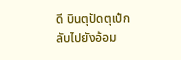ดี บินตุปัดตุเป๋กลับไปยังอ้อม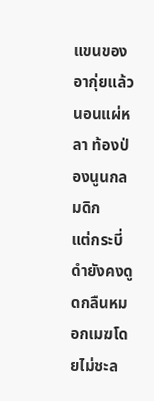แขนของอากุ่ยแล้วนอนแผ่หลา ท้องป่องนูนกลมดิก
แต่กระบี่ดำยังคงดูดกลืนหมอกเมฆโดยไม่ชะล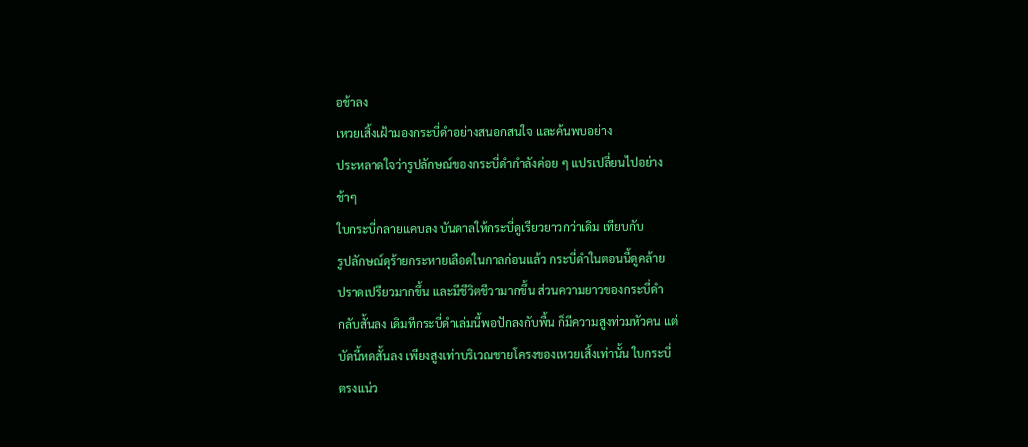อช้าลง
เหวยเสิ้งเฝ้ามองกระบี่ดำอย่างสนอกสนใจ และค้นพบอย่าง
ประหลาดใจว่ารูปลักษณ์ของกระบี่ดำกำลังค่อย ๆ แปรเปลี่ยนไปอย่าง
ช้าๆ
ใบกระบี่กลายแคบลง บันดาลให้กระบี่ดูเรียวยาวกว่าเดิม เทียบกับ
รูปลักษณ์ดุร้ายกระหายเลือดในกาลก่อนแล้ว กระบี่ดำในตอนนี้ดูคล้าย
ปราดเปรียวมากขึ้น และมีชีวิตชีวามากขึ้น ส่วนความยาวของกระบี่ดำ
กลับสั้นลง เดิมทีกระบี่ดำเล่มนี้พอปักลงกับพื้น ก็มีความสูงท่วมหัวคน แต่
บัดนี้หดสั้นลง เพียงสูงเท่าบริเวณชายโครงของเหวยเสิ้งเท่านั้น ใบกระบี่
ตรงแน่ว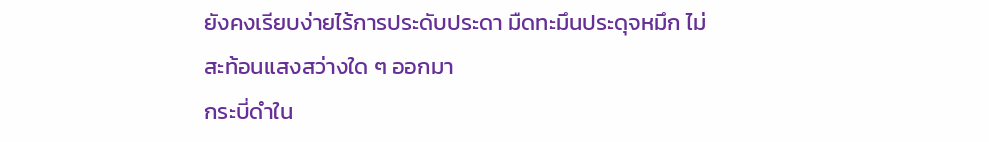ยังคงเรียบง่ายไร้การประดับประดา มืดทะมึนประดุจหมึก ไม่
สะท้อนแสงสว่างใด ๆ ออกมา
กระบี่ดำใน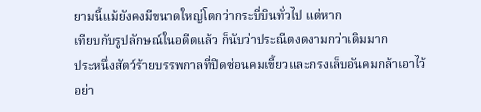ยามนี้แม้ยังคงมีขนาดใหญ่โตกว่ากระบี่บินทั่วไป แต่หาก
เทียบกับรูปลักษณ์ในอดีตแล้ว ก็นับว่าประณีตงดงามกว่าเดิมมาก
ประหนึ่งสัตว์ร้ายบรรพกาลที่ปิดซ่อนคมเขี้ยวและกรงเล็บอันคมกล้าเอาไว้
อย่า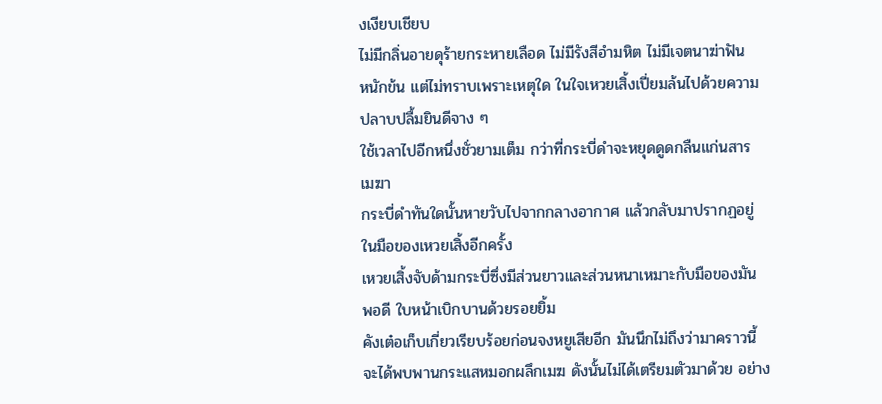งเงียบเชียบ
ไม่มีกลิ่นอายดุร้ายกระหายเลือด ไม่มีรังสีอำมหิต ไม่มีเจตนาฆ่าฟัน
หนักข้น แต่ไม่ทราบเพราะเหตุใด ในใจเหวยเสิ้งเปี่ยมล้นไปด้วยความ
ปลาบปลื้มยินดีจาง ๆ
ใช้เวลาไปอีกหนึ่งชั่วยามเต็ม กว่าที่กระบี่ดำจะหยุดดูดกลืนแก่นสาร
เมฆา
กระบี่ดำทันใดนั้นหายวับไปจากกลางอากาศ แล้วกลับมาปรากฏอยู่
ในมือของเหวยเสิ้งอีกครั้ง
เหวยเสิ้งจับด้ามกระบี่ซึ่งมีส่วนยาวและส่วนหนาเหมาะกับมือของมัน
พอดี ใบหน้าเบิกบานด้วยรอยยิ้ม
คังเต๋อเก็บเกี่ยวเรียบร้อยก่อนจงหยูเสียอีก มันนึกไม่ถึงว่ามาคราวนี้
จะได้พบพานกระแสหมอกผลึกเมฆ ดังนั้นไม่ได้เตรียมตัวมาด้วย อย่าง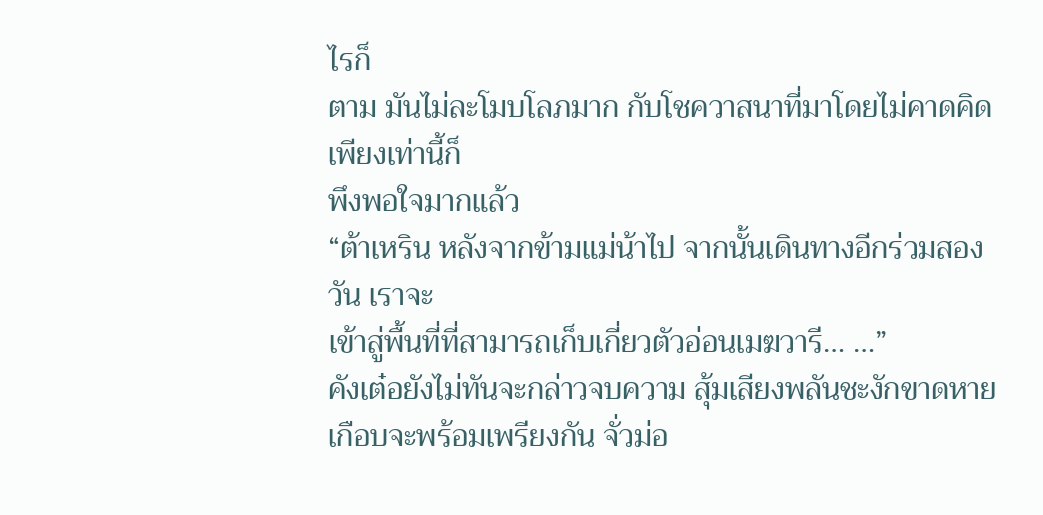ไรก็
ตาม มันไม่ละโมบโลภมาก กับโชควาสนาที่มาโดยไม่คาดคิด เพียงเท่านี้ก็
พึงพอใจมากแล้ว
“ต้าเหริน หลังจากข้ามแม่น้าไป จากนั้นเดินทางอีกร่วมสองวัน เราจะ
เข้าสู่พื้นที่ที่สามารถเก็บเกี่ยวตัวอ่อนเมฆวารี… …”
คังเต๋อยังไม่ทันจะกล่าวจบความ สุ้มเสียงพลันชะงักขาดหาย
เกือบจะพร้อมเพรียงกัน จั่วม่อ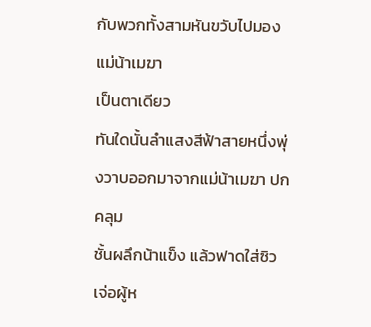กับพวกทั้งสามหันขวับไปมองแม่น้าเมฆา
เป็นตาเดียว
ทันใดนั้นลำแสงสีฟ้าสายหนึ่งพุ่งวาบออกมาจากแม่น้าเมฆา ปกคลุม
ชั้นผลึกน้าแข็ง แล้วฟาดใส่ซิวเจ่อผู้ห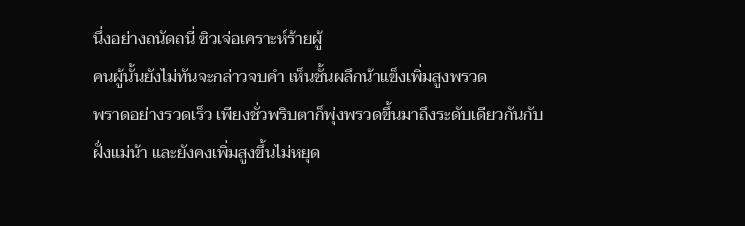นึ่งอย่างถนัดถนี่ ซิวเจ่อเคราะห์ร้ายผู้
คนผู้นั้นยังไม่ทันจะกล่าวจบคำ เห็นชั้นผลึกน้าแข็งเพิ่มสูงพรวด
พราดอย่างรวดเร็ว เพียงชั่วพริบตาก็พุ่งพรวดขึ้นมาถึงระดับเดียวกันกับ
ฝั่งแม่น้า และยังคงเพิ่มสูงขึ้นไม่หยุด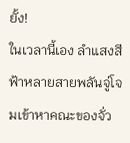ยั้ง!
ในเวลานี้เอง ลำแสงสีฟ้าหลายสายพลันจู่โจมเข้าหาคณะของจั่ว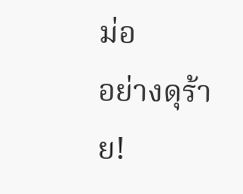ม่อ
อย่างดุร้าย!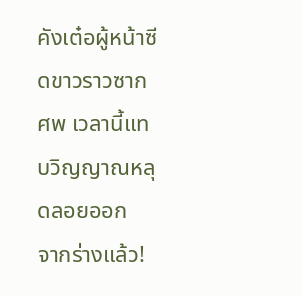คังเต๋อผู้หน้าซีดขาวราวซากศพ เวลานี้แทบวิญญาณหลุดลอยออก
จากร่างแล้ว!